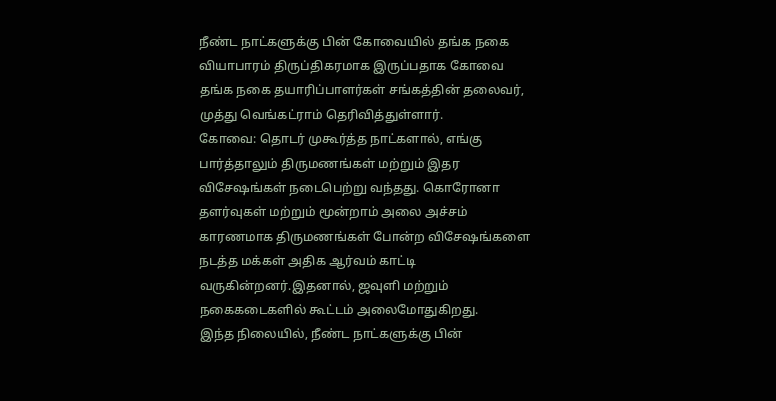நீண்ட நாட்களுக்கு பின் கோவையில் தங்க நகை வியாபாரம் திருப்திகரமாக இருப்பதாக கோவை தங்க நகை தயாரிப்பாளர்கள் சங்கத்தின் தலைவர், முத்து வெங்கட்ராம் தெரிவித்துள்ளார்.
கோவை: தொடர் முகூர்த்த நாட்களால், எங்கு பார்த்தாலும் திருமணங்கள் மற்றும் இதர விசேஷங்கள் நடைபெற்று வந்தது. கொரோனா தளர்வுகள் மற்றும் மூன்றாம் அலை அச்சம் காரணமாக திருமணங்கள் போன்ற விசேஷங்களை நடத்த மக்கள் அதிக ஆர்வம் காட்டி வருகின்றனர்.இதனால், ஜவுளி மற்றும் நகைகடைகளில் கூட்டம் அலைமோதுகிறது.
இந்த நிலையில், நீண்ட நாட்களுக்கு பின்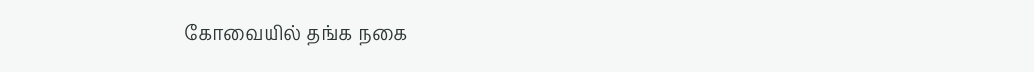கோவையில் தங்க நகை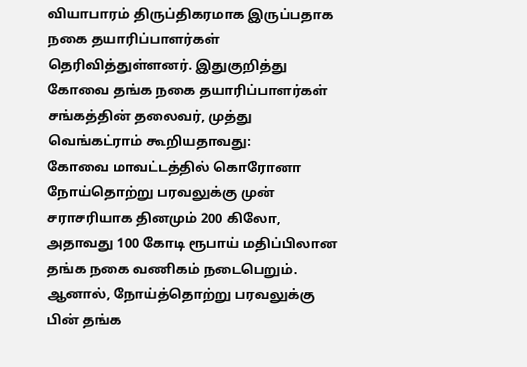வியாபாரம் திருப்திகரமாக இருப்பதாக நகை தயாரிப்பாளர்கள் தெரிவித்துள்ளனர். இதுகுறித்து கோவை தங்க நகை தயாரிப்பாளர்கள் சங்கத்தின் தலைவர், முத்து வெங்கட்ராம் கூறியதாவது:
கோவை மாவட்டத்தில் கொரோனா நோய்தொற்று பரவலுக்கு முன் சராசரியாக தினமும் 200 கிலோ, அதாவது 100 கோடி ரூபாய் மதிப்பிலான தங்க நகை வணிகம் நடைபெறும். ஆனால், நோய்த்தொற்று பரவலுக்கு பின் தங்க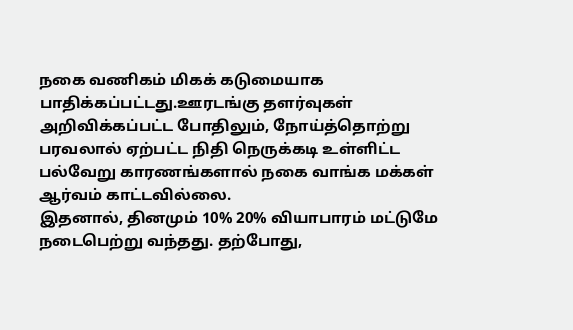நகை வணிகம் மிகக் கடுமையாக பாதிக்கப்பட்டது.ஊரடங்கு தளர்வுகள் அறிவிக்கப்பட்ட போதிலும், நோய்த்தொற்று பரவலால் ஏற்பட்ட நிதி நெருக்கடி உள்ளிட்ட பல்வேறு காரணங்களால் நகை வாங்க மக்கள் ஆர்வம் காட்டவில்லை.
இதனால், தினமும் 10% 20% வியாபாரம் மட்டுமே நடைபெற்று வந்தது. தற்போது,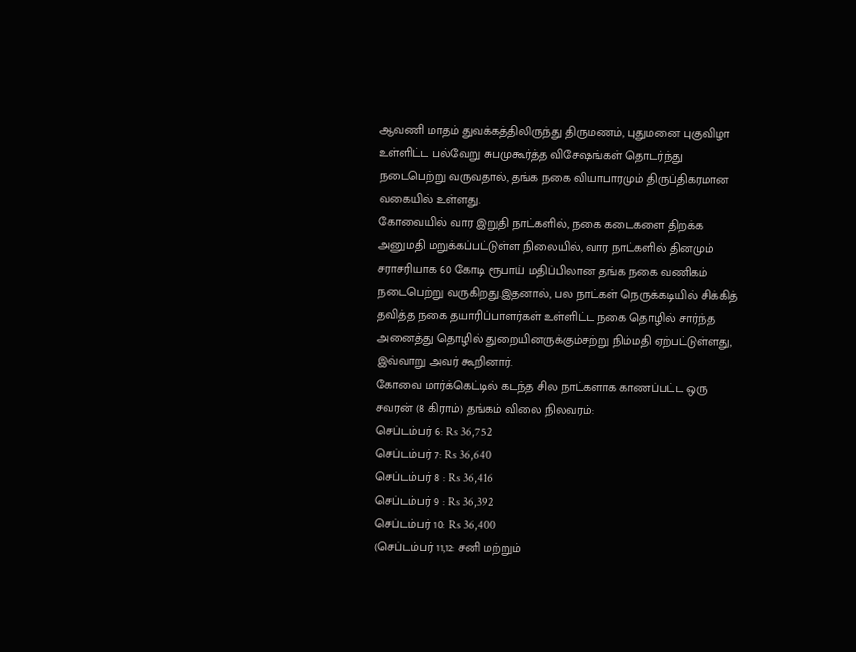ஆவணி மாதம் துவக்கத்திலிருந்து திருமணம், புதுமனை புகுவிழா உள்ளிட்ட பல்வேறு சுபமுகூர்த்த விசேஷங்கள் தொடர்ந்து நடைபெற்று வருவதால், தங்க நகை வியாபாரமும் திருப்திகரமான வகையில் உள்ளது.
கோவையில் வார இறுதி நாட்களில், நகை கடைகளை திறக்க அனுமதி மறுக்கப்பட்டுள்ள நிலையில், வார நாட்களில் தினமும் சராசரியாக 60 கோடி ரூபாய் மதிப்பிலான தங்க நகை வணிகம் நடைபெற்று வருகிறது.இதனால், பல நாட்கள் நெருக்கடியில் சிக்கித் தவித்த நகை தயாரிப்பாளர்கள் உள்ளிட்ட நகை தொழில் சார்ந்த அனைத்து தொழில் துறையினருக்கும்சற்று நிம்மதி ஏற்பட்டுள்ளது, இவ்வாறு அவர் கூறினார்.
கோவை மார்க்கெட்டில் கடந்த சில நாட்களாக காணப்பட்ட ஒரு சவரன் (8 கிராம்) தங்கம் விலை நிலவரம்:
செப்டம்பர் 6: Rs 36,752
செப்டம்பர் 7: Rs 36,640
செப்டம்பர் 8 : Rs 36,416
செப்டம்பர் 9 : Rs 36,392
செப்டம்பர் 10: Rs 36,400
(செப்டம்பர் 11,12: சனி மற்றும்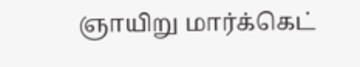ஞாயிறு மார்க்கெட்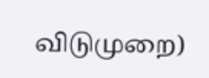விடுமுறை)